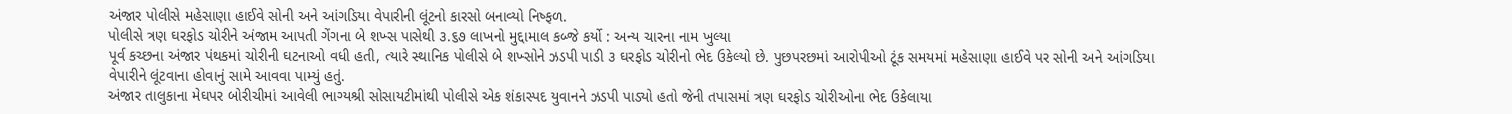અંજાર પોલીસે મહેસાણા હાઈવે સોની અને આંગડિયા વેપારીની લૂંટનો કારસો બનાવ્યો નિષ્ફળ.
પોલીસે ત્રણ ઘરફોડ ચોરીને અંજામ આપતી ગેંગના બે શખ્સ પાસેથી ૩.૬૭ લાખનો મુદ્દામાલ કબ્જે કર્યો : અન્ય ચારના નામ ખુલ્યા
પૂર્વ કચ્છના અંજાર પંથકમાં ચોરીની ઘટનાઓ વધી હતી, ત્યારે સ્થાનિક પોલીસે બે શખ્સોને ઝડપી પાડી ૩ ઘરફોડ ચોરીનો ભેદ ઉકેલ્યો છે. પુછપરછમાં આરોપીઓ ટૂંક સમયમાં મહેસાણા હાઈવે પર સોની અને આંગડિયા વેપારીને લૂંટવાના હોવાનું સામે આવવા પામ્યું હતું.
અંજાર તાલુકાના મેઘપર બોરીચીમાં આવેલી ભાગ્યશ્રી સોસાયટીમાંથી પોલીસે એક શંકાસ્પદ યુવાનને ઝડપી પાડ્યો હતો જેની તપાસમાં ત્રણ ઘરફોડ ચોરીઓના ભેદ ઉકેલાયા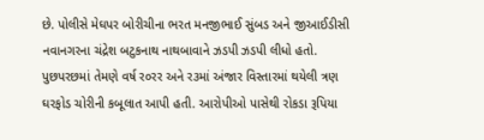છે. પોલીસે મેઘપર બોરીચીના ભરત મનજીભાઈ સુંબડ અને જીઆઈડીસી નવાનગરના ચંદ્રેશ બટુકનાથ નાથબાવાને ઝડપી ઝડપી લીધો હતો. પુછપરછમાં તેમણે વર્ષ ર૦રર અને ર૩માં અંજાર વિસ્તારમાં થયેલી ત્રણ ઘરફોડ ચોરીની કબૂલાત આપી હતી. આરોપીઓ પાસેથી રોકડા રૂપિયા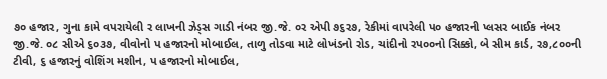૭૦ હજાર, ગુના કામે વપરાયેલી ર લાખની ઝેડ્સ ગાડી નંબર જી.જે. ૦ર એપી ૭૬ર૭, રેકીમાં વાપરેલી પ૦ હજારની પ્લસર બાઈક નંબર જી.જે. ૦૮ સીએ ૬૦૩૭, વીવોનો પ હજારનો મોબાઈલ, તાળુ તોડવા માટે લોખંડનો રોડ, ચાંદીનો રપ૦૦નો સિક્કો, બે સીમ કાર્ડ, ર૭,૮૦૦ની ટીવી, ૬ હજારનું વોશિંગ મશીન, પ હજારનો મોબાઈલ,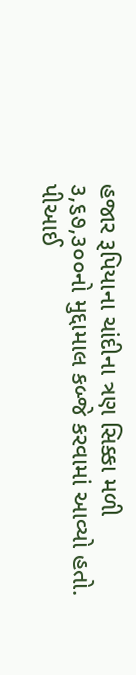હજાર રૂપિયાના ચાંદીના ત્રણ સિક્કા મળી ૩,૬૭,૩૦૦નો મુદ્દામાલ કબ્જે કરવામાં આવ્યો હતો.
પીઆઈ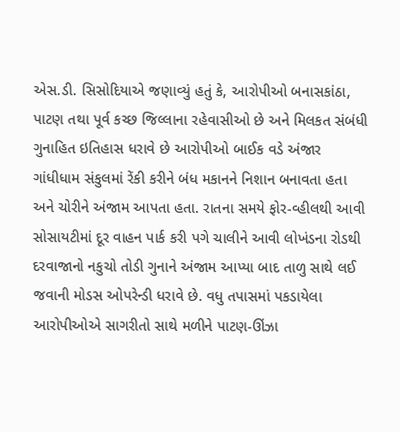એસ.ડી. સિસોદિયાએ જણાવ્યું હતું કે, આરોપીઓ બનાસકાંઠા, પાટણ તથા પૂર્વ કચ્છ જિલ્લાના રહેવાસીઓ છે અને મિલકત સંબંધી ગુનાહિત ઇતિહાસ ધરાવે છે આરોપીઓ બાઈક વડે અંજાર ગાંધીધામ સંકુલમાં રેંકી કરીને બંધ મકાનને નિશાન બનાવતા હતા અને ચોરીને અંજામ આપતા હતા. રાતના સમયે ફોર-વ્હીલથી આવી સોસાયટીમાં દૂર વાહન પાર્ક કરી પગે ચાલીને આવી લોખંડના રોડથી દરવાજાનો નકુચો તોડી ગુનાને અંજામ આપ્યા બાદ તાળુ સાથે લઈ જવાની મોડસ ઓપરેન્ડી ધરાવે છે. વધુ તપાસમાં પકડાયેલા આરોપીઓએ સાગરીતો સાથે મળીને પાટણ-ઊંઝા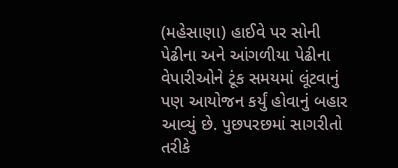(મહેસાણા) હાઈવે પર સોની પેઢીના અને આંગળીયા પેઢીના વેપારીઓને ટૂંક સમયમાં લૂંટવાનું પણ આયોજન કર્યું હોવાનું બહાર આવ્યું છે. પુછપરછમાં સાગરીતો તરીકે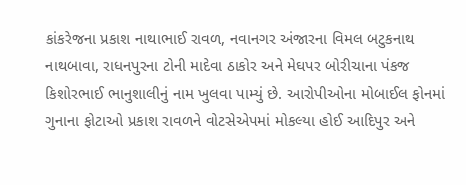કાંકરેજના પ્રકાશ નાથાભાઈ રાવળ, નવાનગર અંજારના વિમલ બટુકનાથ નાથબાવા, રાધનપુરના ટોની માદેવા ઠાકોર અને મેઘપર બોરીચાના પંકજ કિશોરભાઈ ભાનુશાલીનું નામ ખુલવા પામ્યું છે. આરોપીઓના મોબાઈલ ફોનમાં ગુનાના ફોટાઓ પ્રકાશ રાવળને વોટસેએપમાં મોકલ્યા હોઈ આદિપુર અને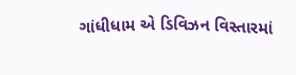ગાંધીધામ એ ડિવિઝન વિસ્તારમાં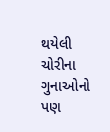થયેલી ચોરીના ગુનાઓનો પણ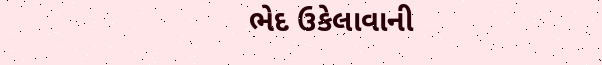ભેદ ઉકેલાવાની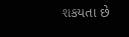શકયતા છે